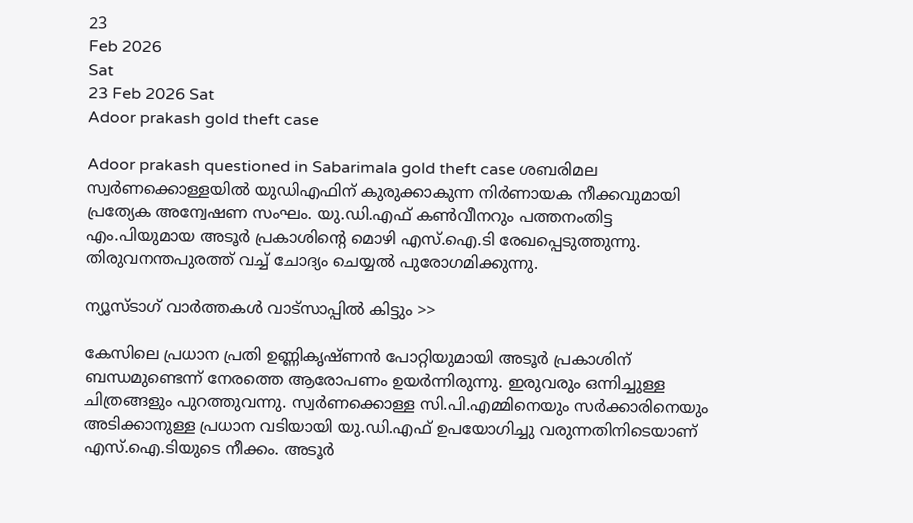23
Feb 2026
Sat
23 Feb 2026 Sat
Adoor prakash gold theft case

Adoor prakash questioned in Sabarimala gold theft case ശബരിമല സ്വര്‍ണക്കൊള്ളയില്‍ യുഡിഎഫിന് കുരുക്കാകുന്ന നിര്‍ണായക നീക്കവുമായി പ്രത്യേക അന്വേഷണ സംഘം. യു.ഡി.എഫ് കണ്‍വീനറും പത്തനംതിട്ട എം.പിയുമായ അടൂര്‍ പ്രകാശിന്റെ മൊഴി എസ്.ഐ.ടി രേഖപ്പെടുത്തുന്നു. തിരുവനന്തപുരത്ത് വച്ച് ചോദ്യം ചെയ്യല്‍ പുരോഗമിക്കുന്നു.

ന്യൂസ്ടാഗ് വാര്‍ത്തകള്‍ വാട്‌സാപ്പില്‍ കിട്ടും >>

കേസിലെ പ്രധാന പ്രതി ഉണ്ണികൃഷ്ണന്‍ പോറ്റിയുമായി അടൂര്‍ പ്രകാശിന് ബന്ധമുണ്ടെന്ന് നേരത്തെ ആരോപണം ഉയര്‍ന്നിരുന്നു. ഇരുവരും ഒന്നിച്ചുള്ള ചിത്രങ്ങളും പുറത്തുവന്നു. സ്വര്‍ണക്കൊള്ള സി.പി.എമ്മിനെയും സര്‍ക്കാരിനെയും അടിക്കാനുള്ള പ്രധാന വടിയായി യു.ഡി.എഫ് ഉപയോഗിച്ചു വരുന്നതിനിടെയാണ് എസ്.ഐ.ടിയുടെ നീക്കം. അടൂര്‍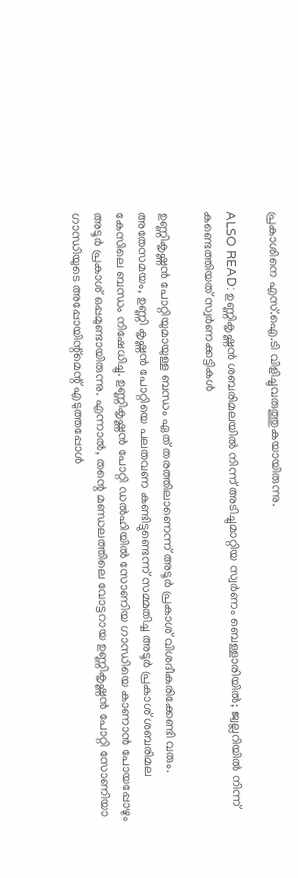പ്രകാശിനെ എസ്.ഐ.ടി വിളിച്ചുവരുത്തുകയായിരുന്നു.

ALSO READ: ഉണ്ണികൃഷ്ണന്‍ ശബരിമലയില്‍ നിന്ന് അടിച്ചുമാറ്റിയ സ്വര്‍ണം ബെള്ളാരിയില്‍; ജ്വല്ലറിയില്‍ നിന്ന് കണ്ടെത്തിയത് സ്വര്‍ണക്കട്ടികള്‍

ഉണ്ണികൃഷ്ണന്‍ പോറ്റിയുമായുള്ള ബന്ധം ഏത് തരത്തിലാണെന്ന് അടൂര്‍ പ്രകാശ് വിശദീകരിക്കേണ്ടി വരും. അതേസമയം, ഉണ്ണി കൃഷ്ണന്‍ പോറ്റിയെ പലതവണ കണ്ടിട്ടുണ്ടെന്ന് സമ്മതിച്ച അടൂര്‍ പ്രകാശ് ശബരിമല കേസിലെ ബന്ധം നിഷേധിച്ചു. ഉണ്ണികൃഷ്ണന്‍ പോറ്റി ഡല്‍ഹിയില്‍ സോണിയ ഗാന്ധിയെ കാണാന്‍ പോയപ്പോഴും അടൂര്‍ പ്രകാശ് ഒപ്പമുണ്ടായിരുന്നു. എന്നാല്‍, തന്റെ മണ്ഡലത്തിലെ വോട്ടറായ ഉണ്ണികൃഷ്ണന്‍ പോറ്റി സോണിയാ ഗാന്ധിയുടെ അപ്പോയിന്റ്‌മെന്റ് എടുത്തപ്പോള്‍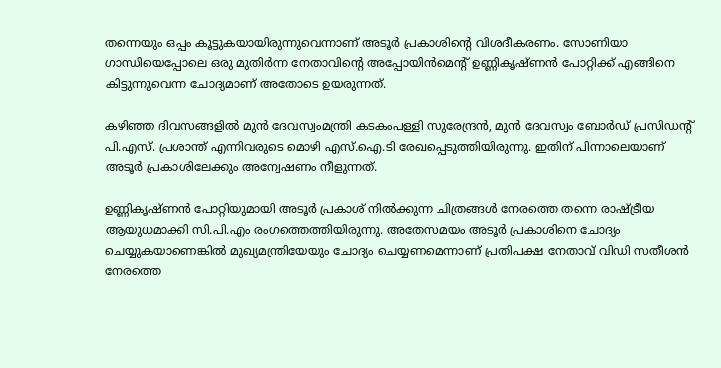തന്നെയും ഒപ്പം കൂട്ടുകയായിരുന്നുവെന്നാണ് അടൂര്‍ പ്രകാശിന്റെ വിശദീകരണം. സോണിയാ ഗാന്ധിയെപ്പോലെ ഒരു മുതിര്‍ന്ന നേതാവിന്റെ അപ്പോയിന്‍മെന്റ് ഉണ്ണികൃഷ്ണന്‍ പോറ്റിക്ക് എങ്ങിനെ കിട്ടുന്നുവെന്ന ചോദ്യമാണ് അതോടെ ഉയരുന്നത്.

കഴിഞ്ഞ ദിവസങ്ങളില്‍ മുന്‍ ദേവസ്വംമന്ത്രി കടകംപള്ളി സുരേന്ദ്രന്‍, മുന്‍ ദേവസ്വം ബോര്‍ഡ് പ്രസിഡന്റ് പി.എസ്. പ്രശാന്ത് എന്നിവരുടെ മൊഴി എസ്.ഐ.ടി രേഖപ്പെടുത്തിയിരുന്നു. ഇതിന് പിന്നാലെയാണ് അടൂര്‍ പ്രകാശിലേക്കും അന്വേഷണം നീളുന്നത്.

ഉണ്ണികൃഷ്ണന്‍ പോറ്റിയുമായി അടൂര്‍ പ്രകാശ് നില്‍ക്കുന്ന ചിത്രങ്ങള്‍ നേരത്തെ തന്നെ രാഷ്ട്രീയ ആയുധമാക്കി സി.പി.എം രംഗത്തെത്തിയിരുന്നു. അതേസമയം അടൂര്‍ പ്രകാശിനെ ചോദ്യം ചെയ്യുകയാണെങ്കില്‍ മുഖ്യമന്ത്രിയേയും ചോദ്യം ചെയ്യണമെന്നാണ് പ്രതിപക്ഷ നേതാവ് വിഡി സതീശന്‍ നേരത്തെ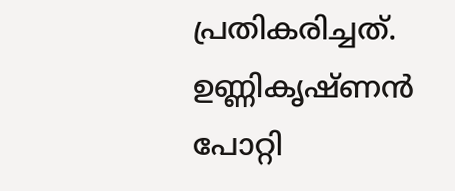പ്രതികരിച്ചത്. ഉണ്ണികൃഷ്ണന്‍ പോറ്റി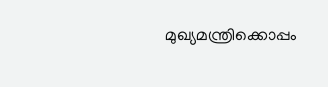മുഖ്യമന്ത്രിക്കൊപ്പം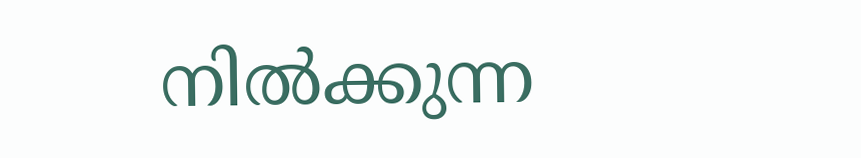നില്‍ക്കുന്ന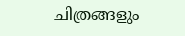ചിത്രങ്ങളും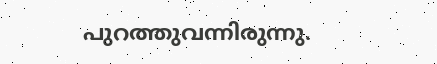പുറത്തുവന്നിരുന്നു.